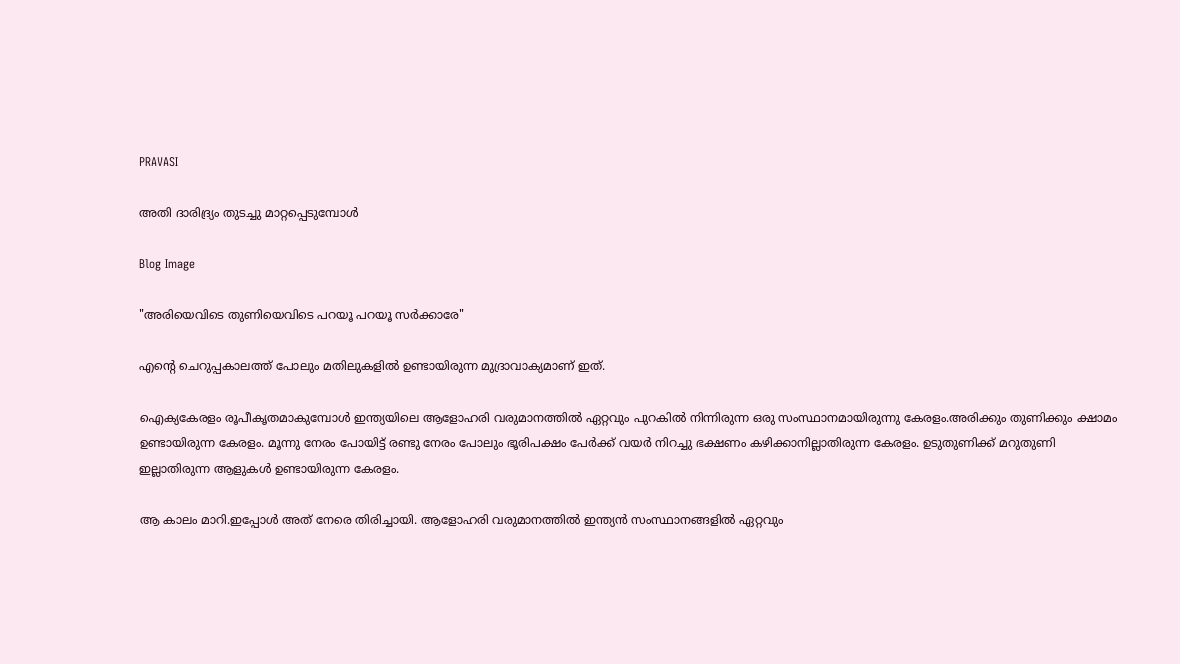PRAVASI

അതി ദാരിദ്ര്യം തുടച്ചു മാറ്റപ്പെടുമ്പോൾ

Blog Image

"അരിയെവിടെ തുണിയെവിടെ പറയൂ പറയൂ സർക്കാരേ"

എന്റെ ചെറുപ്പകാലത്ത് പോലും മതിലുകളിൽ ഉണ്ടായിരുന്ന മുദ്രാവാക്യമാണ് ഇത്.

ഐക്യകേരളം രൂപീകൃതമാകുമ്പോൾ ഇന്ത്യയിലെ ആളോഹരി വരുമാനത്തിൽ ഏറ്റവും പുറകിൽ നിന്നിരുന്ന ഒരു സംസ്ഥാനമായിരുന്നു കേരളം.അരിക്കും തുണിക്കും ക്ഷാമം ഉണ്ടായിരുന്ന കേരളം. മൂന്നു നേരം പോയിട്ട് രണ്ടു നേരം പോലും ഭൂരിപക്ഷം പേർക്ക് വയർ നിറച്ചു ഭക്ഷണം കഴിക്കാനില്ലാതിരുന്ന കേരളം. ഉടുതുണിക്ക് മറുതുണി ഇല്ലാതിരുന്ന ആളുകൾ ഉണ്ടായിരുന്ന കേരളം.

ആ കാലം മാറി.ഇപ്പോൾ അത് നേരെ തിരിച്ചായി. ആളോഹരി വരുമാനത്തിൽ ഇന്ത്യൻ സംസ്ഥാനങ്ങളിൽ ഏറ്റവും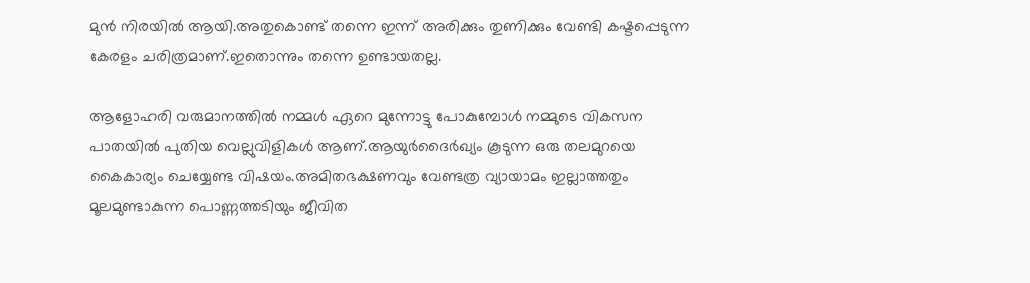മുൻ നിരയിൽ ആയി.അതുകൊണ്ട് തന്നെ ഇന്ന് അരിക്കും തുണിക്കും വേണ്ടി കഷ്ടപ്പെടുന്ന കേരളം ചരിത്രമാണ്.ഇതൊന്നും തന്നെ ഉണ്ടായതല്ല.

ആളോഹരി വരുമാനത്തിൽ നമ്മൾ ഏറെ മുന്നോട്ടു പോകുമ്പോൾ നമ്മുടെ വികസന പാതയിൽ പുതിയ വെല്ലുവിളികൾ ആണ്.ആയുർദൈർഖ്യം കൂടുന്ന ഒരു തലമുറയെ കൈകാര്യം ചെയ്യേണ്ട വിഷയം.അമിതഭക്ഷണവും വേണ്ടത്ര വ്യായാമം ഇല്ലാത്തതും മൂലമുണ്ടാകുന്ന പൊണ്ണത്തടിയും ജീവിത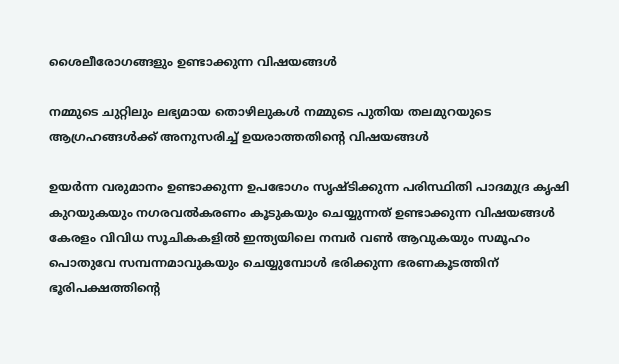ശൈലീരോഗങ്ങളും ഉണ്ടാക്കുന്ന വിഷയങ്ങൾ

നമ്മുടെ ചുറ്റിലും ലഭ്യമായ തൊഴിലുകൾ നമ്മുടെ പുതിയ തലമുറയുടെ ആഗ്രഹങ്ങൾക്ക് അനുസരിച്ച് ഉയരാത്തതിന്റെ വിഷയങ്ങൾ

ഉയർന്ന വരുമാനം ഉണ്ടാക്കുന്ന ഉപഭോഗം സൃഷ്ടിക്കുന്ന പരിസ്ഥിതി പാദമുദ്ര കൃഷി കുറയുകയും നഗരവൽകരണം കൂടുകയും ചെയ്യുന്നത് ഉണ്ടാക്കുന്ന വിഷയങ്ങൾ കേരളം വിവിധ സൂചികകളിൽ ഇന്ത്യയിലെ നമ്പർ വൺ ആവുകയും സമൂഹം പൊതുവേ സമ്പന്നമാവുകയും ചെയ്യുമ്പോൾ ഭരിക്കുന്ന ഭരണകൂടത്തിന് ഭൂരിപക്ഷത്തിന്റെ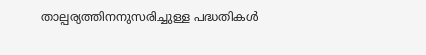താല്പര്യത്തിനനുസരിച്ചുള്ള പദ്ധതികൾ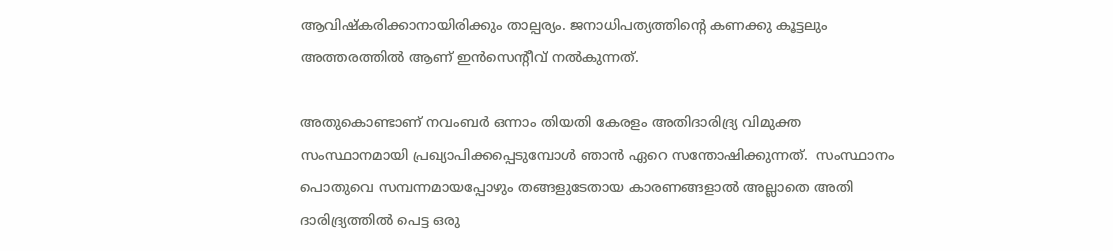ആവിഷ്കരിക്കാനായിരിക്കും താല്പര്യം. ജനാധിപത്യത്തിന്റെ കണക്കു കൂട്ടലും അത്തരത്തിൽ ആണ് ഇൻസെന്റീവ് നൽകുന്നത്.

അതുകൊണ്ടാണ് നവംബർ ഒന്നാം തിയതി കേരളം അതിദാരിദ്ര്യ വിമുക്ത സംസ്ഥാനമായി പ്രഖ്യാപിക്കപ്പെടുമ്പോൾ ഞാൻ ഏറെ സന്തോഷിക്കുന്നത്.  സംസ്ഥാനം പൊതുവെ സമ്പന്നമായപ്പോഴും തങ്ങളുടേതായ കാരണങ്ങളാൽ അല്ലാതെ അതി ദാരിദ്ര്യത്തിൽ പെട്ട ഒരു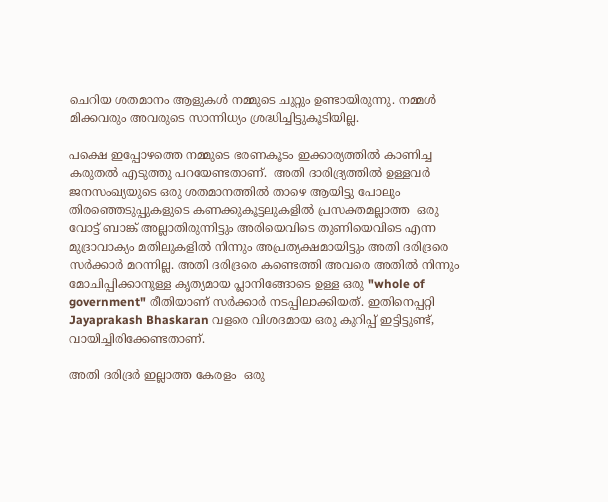ചെറിയ ശതമാനം ആളുകൾ നമ്മുടെ ചുറ്റും ഉണ്ടായിരുന്നു. നമ്മൾ മിക്കവരും അവരുടെ സാന്നിധ്യം ശ്രദ്ധിച്ചിട്ടുകൂടിയില്ല.

പക്ഷെ ഇപ്പോഴത്തെ നമ്മുടെ ഭരണകൂടം ഇക്കാര്യത്തിൽ കാണിച്ച കരുതൽ എടുത്തു പറയേണ്ടതാണ്.  അതി ദാരിദ്ര്യത്തിൽ ഉള്ളവർ ജനസംഖ്യയുടെ ഒരു ശതമാനത്തിൽ താഴെ ആയിട്ടു പോലും തിരഞ്ഞെടുപ്പുകളുടെ കണക്കുകൂട്ടലുകളിൽ പ്രസക്തമല്ലാത്ത  ഒരു വോട്ട് ബാങ്ക് അല്ലാതിരുന്നിട്ടും അരിയെവിടെ തുണിയെവിടെ എന്ന മുദ്രാവാക്യം മതിലുകളിൽ നിന്നും അപ്രത്യക്ഷമായിട്ടും അതി ദരിദ്രരെ സർക്കാർ മറന്നില്ല. അതി ദരിദ്രരെ കണ്ടെത്തി അവരെ അതിൽ നിന്നും മോചിപ്പിക്കാനുള്ള കൃത്യമായ പ്ലാനിങ്ങോടെ ഉള്ള ഒരു "whole of government" രീതിയാണ് സർക്കാർ നടപ്പിലാക്കിയത്. ഇതിനെപ്പറ്റി Jayaprakash Bhaskaran വളരെ വിശദമായ ഒരു കുറിപ്പ് ഇട്ടിട്ടുണ്ട്, വായിച്ചിരിക്കേണ്ടതാണ്.

അതി ദരിദ്രർ ഇല്ലാത്ത കേരളം  ഒരു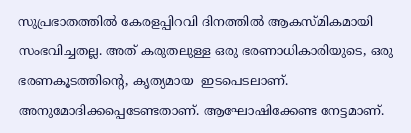സുപ്രഭാതത്തിൽ കേരളപ്പിറവി ദിനത്തിൽ ആകസ്മികമായി സംഭവിച്ചതല്ല. അത് കരുതലുള്ള ഒരു ഭരണാധികാരിയുടെ, ഒരു ഭരണകൂടത്തിന്റെ, കൃത്യമായ  ഇടപെടലാണ്. അനുമോദിക്കപ്പെടേണ്ടതാണ്. ആഘോഷിക്കേണ്ട നേട്ടമാണ്.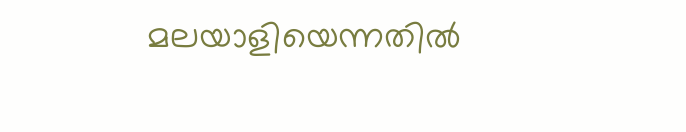മലയാളിയെന്നതിൽ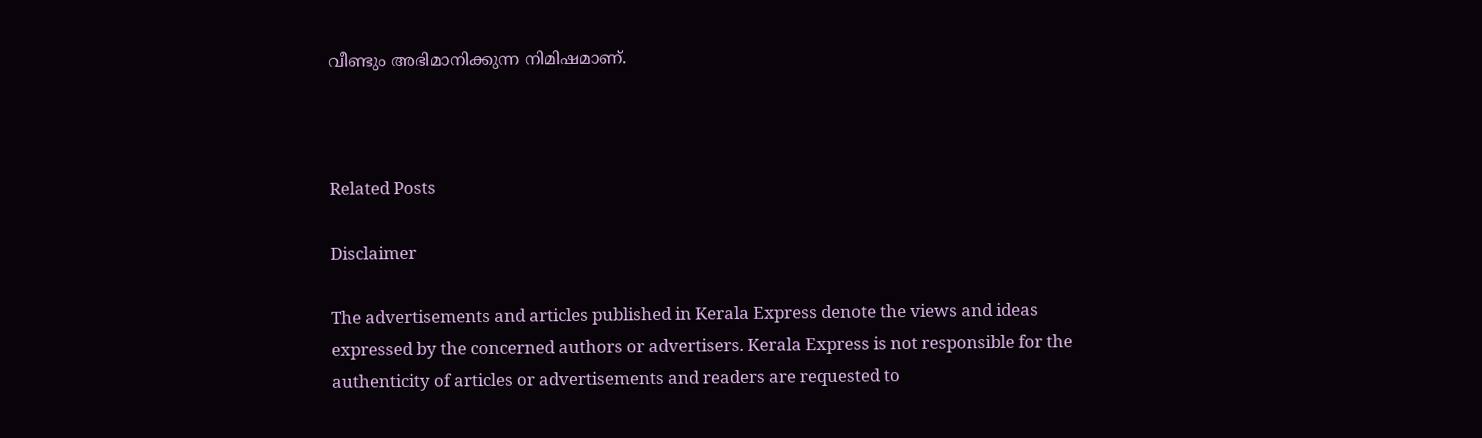വീണ്ടും അഭിമാനിക്കുന്ന നിമിഷമാണ്.



Related Posts

Disclaimer

The advertisements and articles published in Kerala Express denote the views and ideas expressed by the concerned authors or advertisers. Kerala Express is not responsible for the authenticity of articles or advertisements and readers are requested to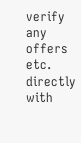verify any offers etc. directly with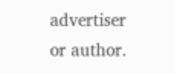advertiser or author.